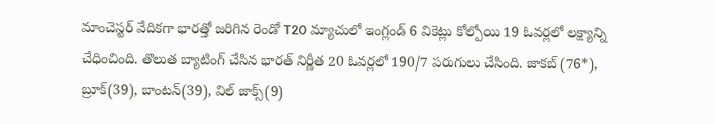మాంచెస్టర్ వేదికగా భారత్తో జరిగిన రెండో T20 మ్యాచులో ఇంగ్లండ్ 6 వికెట్లు కోల్పోయి 19 ఓవర్లలో లక్ష్యాన్ని చేధించింది. తొలుత బ్యాటింగ్ చేసిన భారత్ నిర్ణీత 20 ఓవర్లలో 190/7 పరుగులు చేసింది. జాకబ్ (76*), బ్రూక్(39), బాంటన్(39), విల్ జాక్స్(9)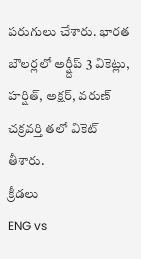పరుగులు చేశారు. భారత బౌలర్లలో అర్ష్దీప్ 3 వికెట్లు, హర్షిత్, అక్షర్, వరుణ్ చక్రవర్తి తలో వికెట్ తీశారు.
క్రీడలు
ENG vs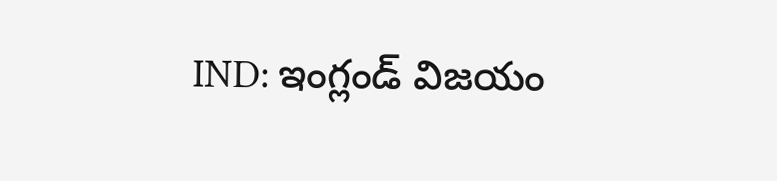IND: ఇంగ్లండ్ విజయం